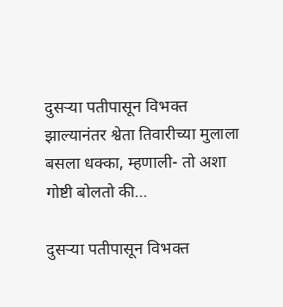दुसऱ्या पतीपासून विभक्त झाल्यानंतर श्वेता तिवारीच्या मुलाला बसला धक्का, म्हणाली- तो अशा गोष्टी बोलतो की…

दुसऱ्या पतीपासून विभक्त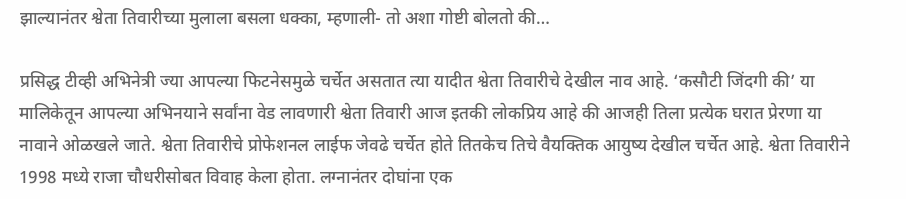झाल्यानंतर श्वेता तिवारीच्या मुलाला बसला धक्का, म्हणाली- तो अशा गोष्टी बोलतो की…

प्रसिद्ध टीव्ही अभिनेत्री ज्या आपल्या फिटनेसमुळे चर्चेत असतात त्या यादीत श्वेता तिवारीचे देखील नाव आहे. ‘कसौटी जिंदगी की’ या मालिकेतून आपल्या अभिनयाने सर्वांना वेड लावणारी श्वेता तिवारी आज इतकी लोकप्रिय आहे की आजही तिला प्रत्येक घरात प्रेरणा या नावाने ओळखले जाते. श्वेता तिवारीचे प्रोफेशनल लाईफ जेवढे चर्चेत होते तितकेच तिचे वैयक्तिक आयुष्य देखील चर्चेत आहे. श्वेता तिवारीने 1998 मध्ये राजा चौधरीसोबत विवाह केला होता. लग्नानंतर दोघांना एक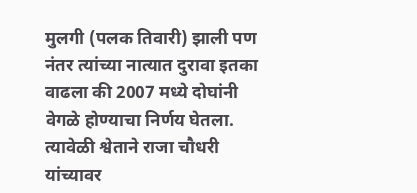मुलगी (पलक तिवारी) झाली पण नंतर त्यांच्या नात्यात दुरावा इतका वाढला की 2007 मध्ये दोघांनी वेगळे होण्याचा निर्णय घेतला. त्यावेळी श्वेताने राजा चौधरी यांच्यावर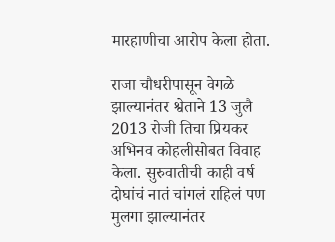मारहाणीचा आरोप केला होता.

राजा चौधरीपासून वेगळे झाल्यानंतर श्वेताने 13 जुलै 2013 रोजी तिचा प्रियकर अभिनव कोहलीसोबत विवाह केला. सुरुवातीची काही वर्ष दोघांचं नातं चांगलं राहिलं पण मुलगा झाल्यानंतर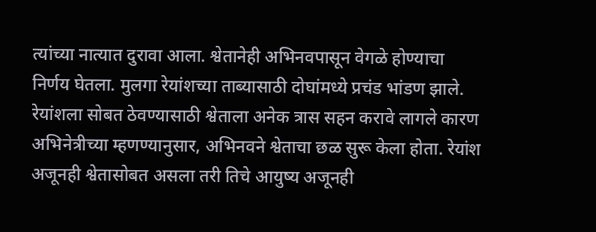त्यांच्या नात्यात दुरावा आला. श्वेतानेही अभिनवपासून वेगळे होण्याचा निर्णय घेतला. मुलगा रेयांशच्या ताब्यासाठी दोघांमध्ये प्रचंड भांडण झाले. रेयांशला सोबत ठेवण्यासाठी श्वेताला अनेक त्रास सहन करावे लागले कारण अभिनेत्रीच्या म्हणण्यानुसार, अभिनवने श्वेताचा छळ सुरू केला होता. रेयांश अजूनही श्वेतासोबत असला तरी तिचे आयुष्य अजूनही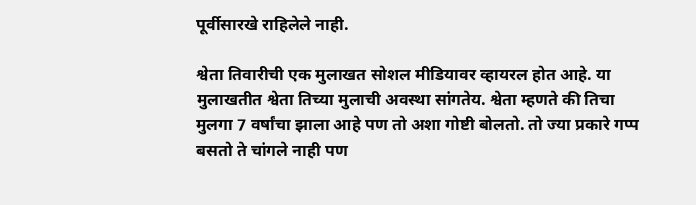पूर्वीसारखे राहिलेले नाही.

श्वेता तिवारीची एक मुलाखत सोशल मीडियावर व्हायरल होत आहे. या मुलाखतीत श्वेता तिच्या मुलाची अवस्था सांगतेय. श्वेता म्हणते की तिचा मुलगा 7 वर्षांचा झाला आहे पण तो अशा गोष्टी बोलतो. तो ज्या प्रकारे गप्प बसतो ते चांगले नाही पण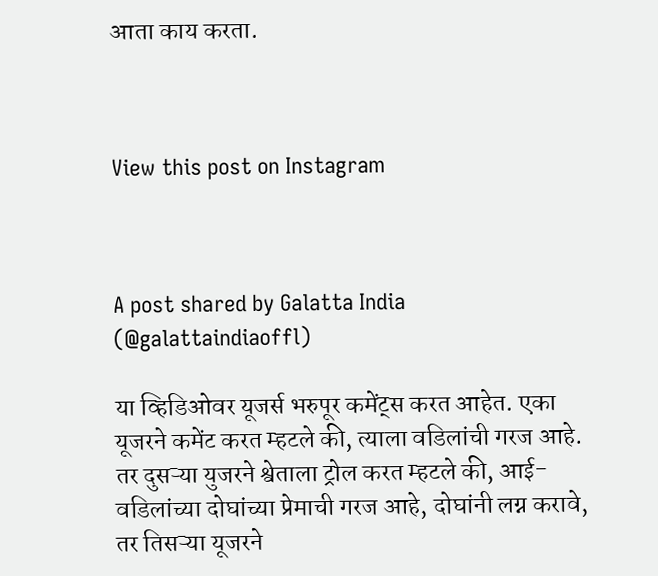आता काय करता.



View this post on Instagram



A post shared by Galatta India (@galattaindiaoffl)

या व्हिडिओवर यूजर्स भरुपूर कमेंट्स करत आहेत. एका यूजरने कमेंट करत म्हटले की, त्याला वडिलांची गरज आहे. तर दुसऱ्या युजरने श्वेताला ट्रोल करत म्हटले की, आई-वडिलांच्या दोघांच्या प्रेमाची गरज आहे, दोघांनी लग्न करावे, तर तिसऱ्या यूजरने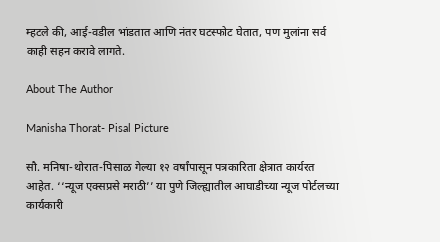म्हटले की, आई-वडील भांडतात आणि नंतर घटस्फोट घेतात, पण मुलांना सर्व काही सहन करावे लागते.

About The Author

Manisha Thorat- Pisal Picture

सौ. मनिषा-थोरात-पिसाळ गेल्या १२ वर्षांपासून पत्रकारिता क्षेत्रात कार्यरत आहेत. ‘‘न्यूज एक्सप्रसे मराठी’’ या पुणे जिल्ह्यातील आघाडीच्या न्यूज पोर्टलच्या कार्यकारी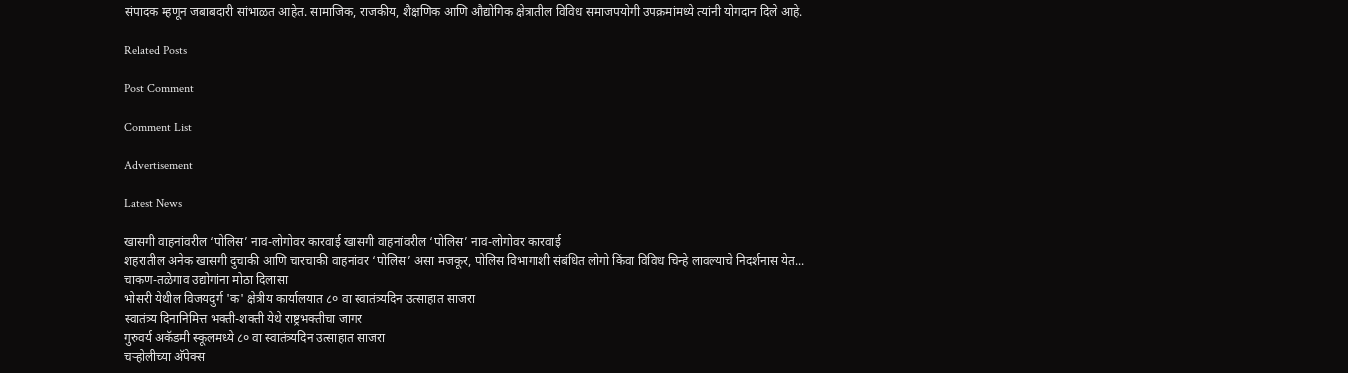संपादक म्हणून जबाबदारी सांभाळत आहेत. सामाजिक, राजकीय, शैक्षणिक आणि औद्योगिक क्षेत्रातील विविध समाजपयोगी उपक्रमांमध्ये त्यांनी योगदान दिले आहे.

Related Posts

Post Comment

Comment List

Advertisement

Latest News

खासगी वाहनांवरील ‘पोलिस’ नाव-लोगोवर कारवाई खासगी वाहनांवरील ‘पोलिस’ नाव-लोगोवर कारवाई
शहरातील अनेक खासगी दुचाकी आणि चारचाकी वाहनांवर ‘पोलिस’ असा मजकूर, पोलिस विभागाशी संबंधित लोगो किंवा विविध चिन्हे लावल्याचे निदर्शनास येत...
चाकण-तळेगाव उद्योगांना मोठा दिलासा
भोसरी येथील विजयदुर्ग 'क' क्षेत्रीय कार्यालयात ८० वा स्वातंत्र्यदिन उत्साहात साजरा
स्वातंत्र्य दिनानिमित्त भक्ती-शक्ती येथे राष्ट्रभक्तीचा जागर
गुरुवर्य अकॅडमी स्कूलमध्ये ८० वा स्वातंत्र्यदिन उत्साहात साजरा
चऱ्होलीच्या अ‍ॅपेक्स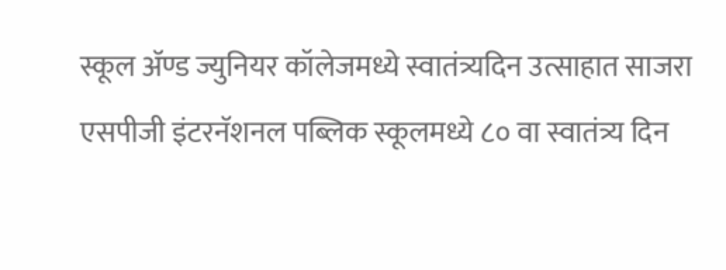स्कूल अ‍ॅण्ड ज्युनियर कॉलेजमध्ये स्वातंत्र्यदिन उत्साहात साजरा
एसपीजी इंटरनॅशनल पब्लिक स्कूलमध्ये ८० वा स्वातंत्र्य दिन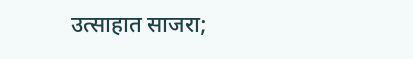उत्साहात साजरा;